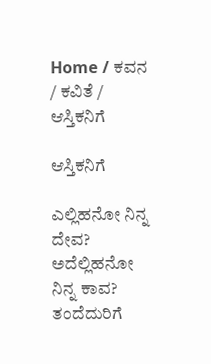Home / ಕವನ / ಕವಿತೆ / ಆಸ್ತಿಕನಿಗೆ

ಆಸ್ತಿಕನಿಗೆ

ಎಲ್ಲಿಹನೋ ನಿನ್ನ ದೇವ?
ಅದೆಲ್ಲಿಹನೋ ನಿನ್ನ ಕಾವ?
ತಂದೆದುರಿಗೆ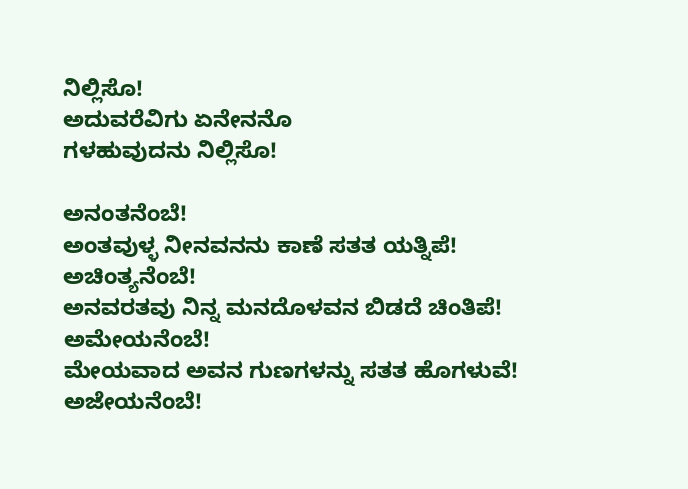ನಿಲ್ಲಿಸೊ!
ಅದುವರೆವಿಗು ಏನೇನನೊ
ಗಳಹುವುದನು ನಿಲ್ಲಿಸೊ!

ಅನಂತನೆಂಬೆ!
ಅಂತವುಳ್ಳ ನೀನವನನು ಕಾಣೆ ಸತತ ಯತ್ನಿಪೆ!
ಅಚಿಂತ್ಯನೆಂಬೆ!
ಅನವರತವು ನಿನ್ನ ಮನದೊಳವನ ಬಿಡದೆ ಚಿಂತಿಪೆ!
ಅಮೇಯನೆಂಬೆ!
ಮೇಯವಾದ ಅವನ ಗುಣಗಳನ್ನು ಸತತ ಹೊಗಳುವೆ!
ಅಜೇಯನೆಂಬೆ!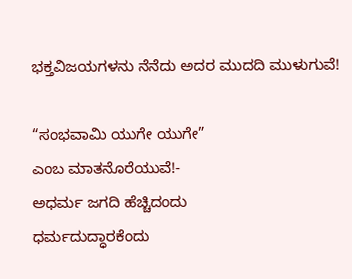ಭಕ್ತವಿಜಯಗಳನು ನೆನೆದು ಅದರ ಮುದದಿ ಮುಳುಗುವೆ!

“ಸಂಭವಾಮಿ ಯುಗೇ ಯುಗೇ”
ಎಂಬ ಮಾತನೊರೆಯುವೆ!-
ಅಧರ್ಮ ಜಗದಿ ಹೆಚ್ಚಿದಂದು
ಧರ್ಮದುದ್ಧಾರಕೆಂದು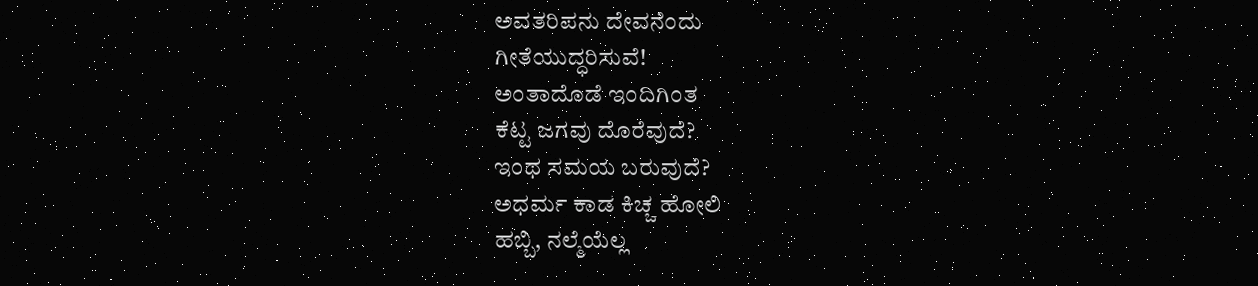ಅವತರಿಪನು ದೇವನೆಂದು
ಗೀತೆಯುದ್ಧರಿಸುವೆ!
ಅಂತಾದೊಡೆ ಇಂದಿಗಿಂತ
ಕೆಟ್ಟ ಜಗವು ದೊರೆವುದೆ?
ಇಂಥ ಸಮಯ ಬರುವುದೆ?
ಅಧರ್ಮ ಕಾಡ ಕಿಚ್ಚ ಹೋಲಿ
ಹಬ್ಬಿ, ನಲ್ಮೆಯೆಲ್ಲ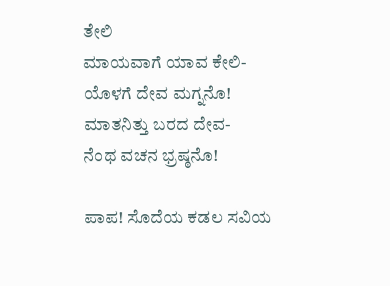ತೇಲಿ
ಮಾಯವಾಗೆ ಯಾವ ಕೇಲಿ-
ಯೊಳಗೆ ದೇವ ಮಗ್ನನೊ!
ಮಾತನಿತ್ತು ಬರದ ದೇವ-
ನೆಂಥ ವಚನ ಭ್ರಷ್ಠನೊ!

ಪಾಪ! ಸೊದೆಯ ಕಡಲ ಸವಿಯ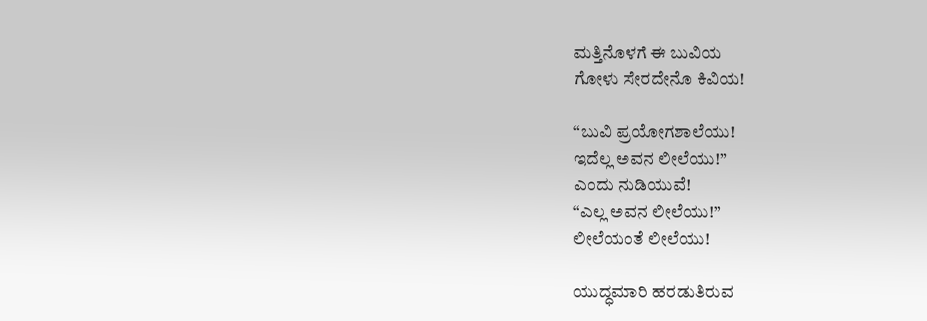ಮತ್ತಿನೊಳಗೆ ಈ ಬುವಿಯ
ಗೋಳು ಸೇರದೇನೊ ಕಿವಿಯ!

“ಬುವಿ ಪ್ರಯೋಗಶಾಲೆಯು!
ಇದೆಲ್ಲ ಅವನ ಲೀಲೆಯು!”
ಎಂದು ನುಡಿಯುವೆ!
“ಎಲ್ಲ ಅವನ ಲೀಲೆಯು!”
ಲೀಲೆಯಂತೆ ಲೀಲೆಯು!

ಯುದ್ಧಮಾರಿ ಹರಡುತಿರುವ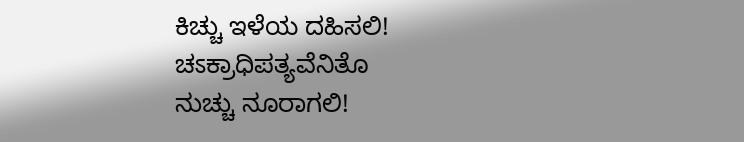ಕಿಚ್ಚು ಇಳೆಯ ದಹಿಸಲಿ!
ಚಽಕ್ರಾಧಿಪತ್ಯವೆನಿತೊ
ನುಚ್ಚು ನೂರಾಗಲಿ!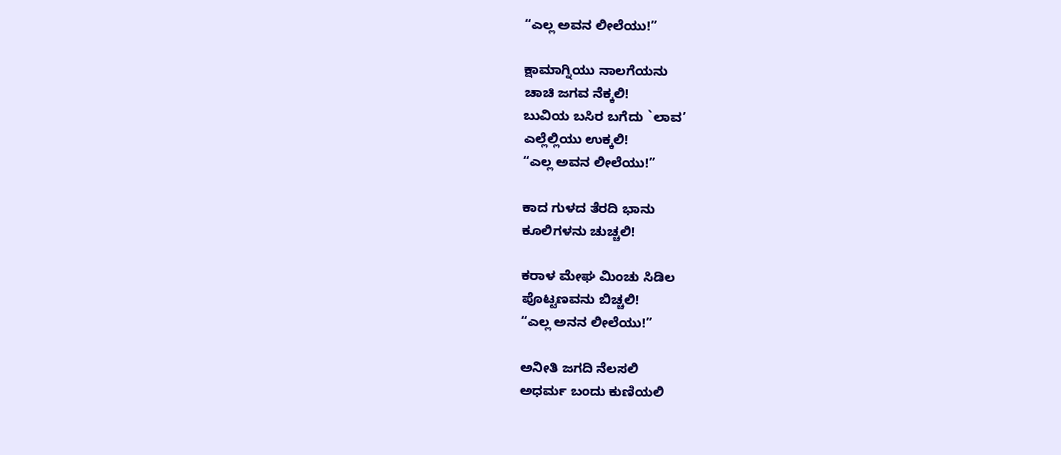“ಎಲ್ಲ ಅವನ ಲೀಲೆಯು!”

ಕ್ಷಾಮಾಗ್ನಿಯು ನಾಲಗೆಯನು
ಚಾಚಿ ಜಗವ ನೆಕ್ಕಲಿ!
ಬುವಿಯ ಬಸಿರ ಬಗೆದು `ಲಾವ’
ಎಲ್ಲೆಲ್ಲಿಯು ಉಕ್ಕಲಿ!
“ಎಲ್ಲ ಅವನ ಲೀಲೆಯು!”

ಕಾದ ಗುಳದ ತೆರದಿ ಭಾನು
ಕೂಲಿಗಳನು ಚುಚ್ಚಲಿ!

ಕರಾಳ ಮೇಘ ಮಿಂಚು ಸಿಡಿಲ
ಪೊಟ್ಟಣವನು ಬಿಚ್ಚಲಿ!
“ಎಲ್ಲ ಅನನ ಲೀಲೆಯು!”

ಅನೀತಿ ಜಗದಿ ನೆಲಸಲಿ
ಅಧರ್ಮ ಬಂದು ಕುಣಿಯಲಿ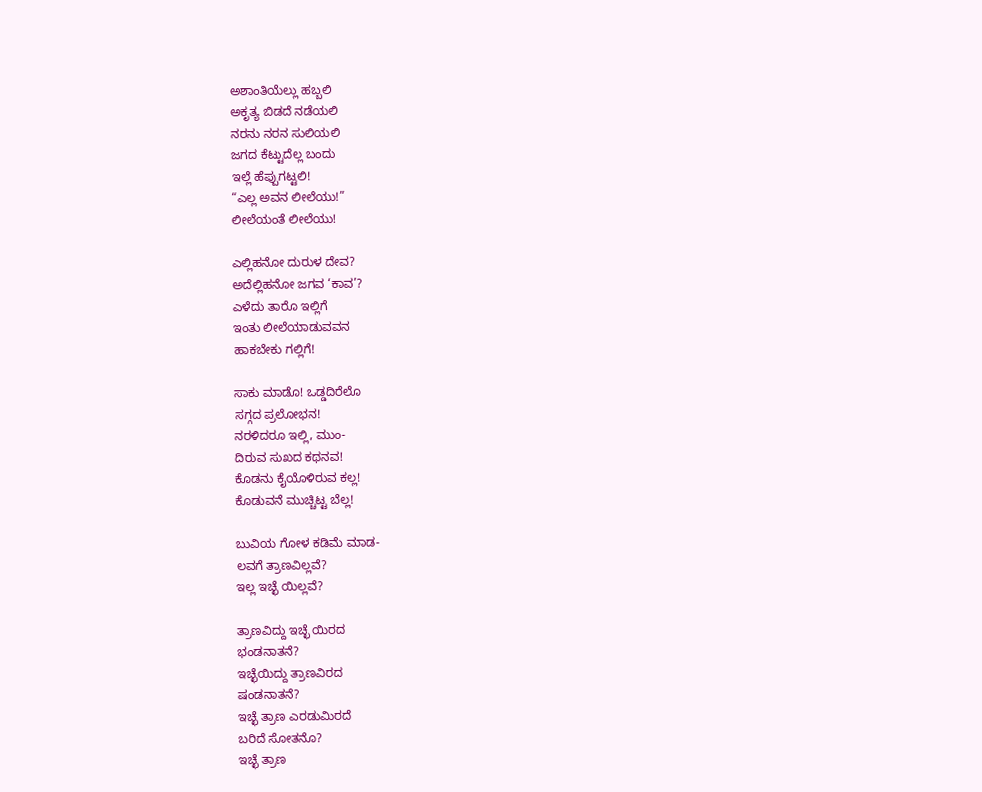ಅಶಾಂತಿಯೆಲ್ಲು ಹಬ್ಬಲಿ
ಅಕೃತ್ಯ ಬಿಡದೆ ನಡೆಯಲಿ
ನರನು ನರನ ಸುಲಿಯಲಿ
ಜಗದ ಕೆಟ್ಟುದೆಲ್ಲ ಬಂದು
ಇಲ್ಲೆ ಹೆಪ್ಪುಗಟ್ಟಲಿ!
“ಎಲ್ಲ ಅವನ ಲೀಲೆಯು!”
ಲೀಲೆಯಂತೆ ಲೀಲೆಯು!

ಎಲ್ಲಿಹನೋ ದುರುಳ ದೇವ?
ಅದೆಲ್ಲಿಹನೋ ಜಗವ ‘ಕಾವ’?
ಎಳೆದು ತಾರೊ ಇಲ್ಲಿಗೆ
ಇಂತು ಲೀಲೆಯಾಡುವವನ
ಹಾಕಬೇಕು ಗಲ್ಲಿಗೆ!

ಸಾಕು ಮಾಡೊ! ಒಡ್ಡದಿರೆಲೊ
ಸಗ್ಗದ ಪ್ರಲೋಭನ!
ನರಳಿದರೂ ಇಲ್ಲಿ, ಮುಂ-
ದಿರುವ ಸುಖದ ಕಥನವ!
ಕೊಡನು ಕೈಯೊಳಿರುವ ಕಲ್ಲ!
ಕೊಡುವನೆ ಮುಚ್ಚಿಟ್ಟ ಬೆಲ್ಲ!

ಬುವಿಯ ಗೋಳ ಕಡಿಮೆ ಮಾಡ-
ಲವಗೆ ತ್ರಾಣವಿಲ್ಲವೆ?
ಇಲ್ಲ ಇಚ್ಛೆ ಯಿಲ್ಲವೆ?

ತ್ರಾಣವಿದ್ದು ಇಚ್ಛೆ ಯಿರದ
ಭಂಡನಾತನೆ?
ಇಚ್ಛೆಯಿದ್ದು ತ್ರಾಣವಿರದ
ಷಂಡನಾತನೆ?
ಇಚ್ಛೆ ತ್ರಾಣ ಎರಡುಮಿರದೆ
ಬರಿದೆ ಸೋತನೊ?
ಇಚ್ಛೆ ತ್ರಾಣ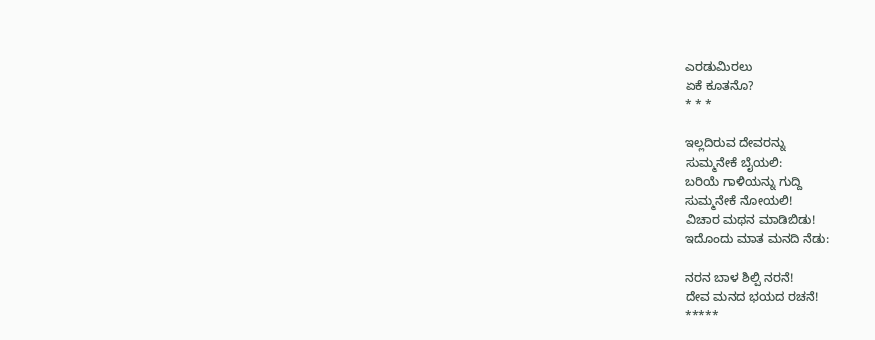ಎರಡುಮಿರಲು
ಏಕೆ ಕೂತನೊ?
* * *

ಇಲ್ಲದಿರುವ ದೇವರನ್ನು
ಸುಮ್ಮನೇಕೆ ಬೈಯಲಿ:
ಬರಿಯೆ ಗಾಳಿಯನ್ನು ಗುದ್ದಿ
ಸುಮ್ಮನೇಕೆ ನೋಯಲಿ!
ವಿಚಾರ ಮಥನ ಮಾಡಿಬಿಡು!
ಇದೊಂದು ಮಾತ ಮನದಿ ನೆಡು:

ನರನ ಬಾಳ ಶಿಲ್ಪಿ ನರನೆ!
ದೇವ ಮನದ ಭಯದ ರಚನೆ!
*****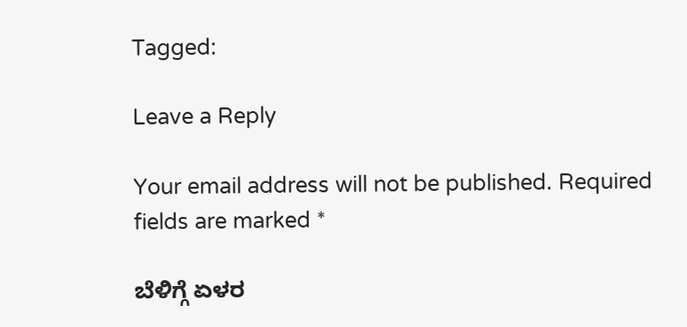Tagged:

Leave a Reply

Your email address will not be published. Required fields are marked *

ಬೆಳಿಗ್ಗೆ ಏಳರ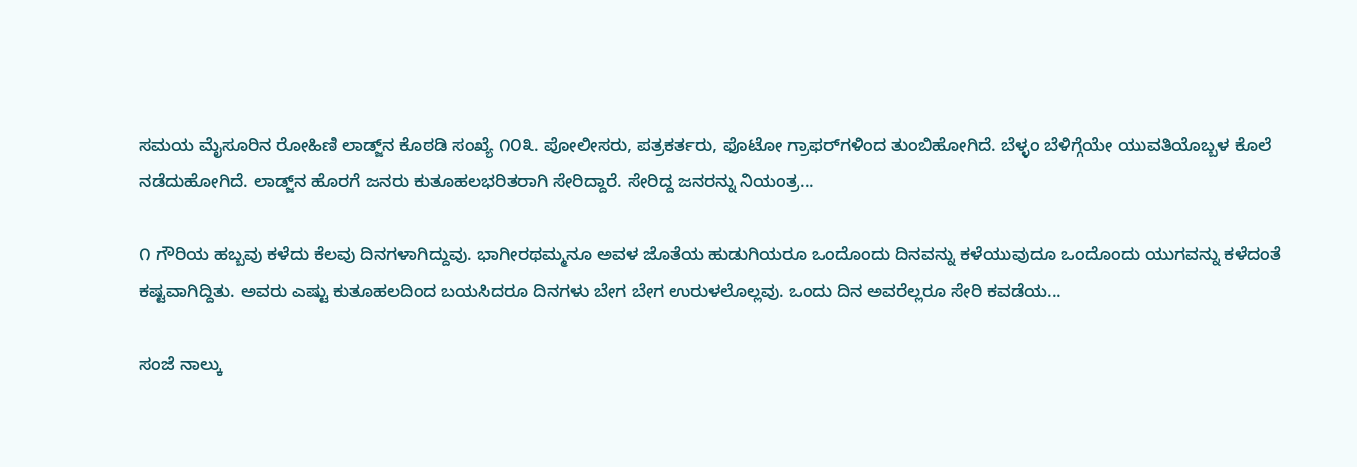ಸಮಯ ಮೈಸೂರಿನ ರೋಹಿಣಿ ಲಾಡ್ಜ್‌ನ ಕೊಠಡಿ ಸಂಖ್ಯೆ ೧೦೩. ಪೋಲೀಸರು, ಪತ್ರಕರ್ತರು, ಫೊಟೋ ಗ್ರಾಫರ್‌ಗಳಿಂದ ತುಂಬಿಹೋಗಿದೆ. ಬೆಳ್ಳಂ ಬೆಳಿಗ್ಗೆಯೇ ಯುವತಿಯೊಬ್ಬಳ ಕೊಲೆ ನಡೆದುಹೋಗಿದೆ. ಲಾಡ್ಜ್‌ನ ಹೊರಗೆ ಜನರು ಕುತೂಹಲಭರಿತರಾಗಿ ಸೇರಿದ್ದಾರೆ. ಸೇರಿದ್ದ ಜನರನ್ನು ನಿಯಂತ್ರ...

೧ ಗೌರಿಯ ಹಬ್ಬವು ಕಳೆದು ಕೆಲವು ದಿನಗಳಾಗಿದ್ದುವು. ಭಾಗೀರಥಮ್ಮನೂ ಅವಳ ಜೊತೆಯ ಹುಡುಗಿಯರೂ ಒಂದೊಂದು ದಿನವನ್ನು ಕಳೆಯುವುದೂ ಒಂದೊಂದು ಯುಗವನ್ನು ಕಳೆದಂತೆ ಕಷ್ಟವಾಗಿದ್ದಿತು. ಅವರು ಎಷ್ಟು ಕುತೂಹಲದಿಂದ ಬಯಸಿದರೂ ದಿನಗಳು ಬೇಗ ಬೇಗ ಉರುಳಲೊಲ್ಲವು. ಒಂದು ದಿನ ಅವರೆಲ್ಲರೂ ಸೇರಿ ಕವಡೆಯ...

ಸಂಜೆ ನಾಲ್ಕು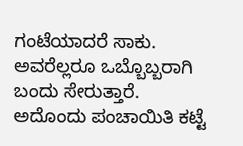ಗಂಟೆಯಾದರೆ ಸಾಕು. ಅವರೆಲ್ಲರೂ ಒಬ್ಬೊಬ್ಬರಾಗಿ ಬಂದು ಸೇರುತ್ತಾರೆ. ಅದೊಂದು ಪಂಚಾಯಿತಿ ಕಟ್ಟೆ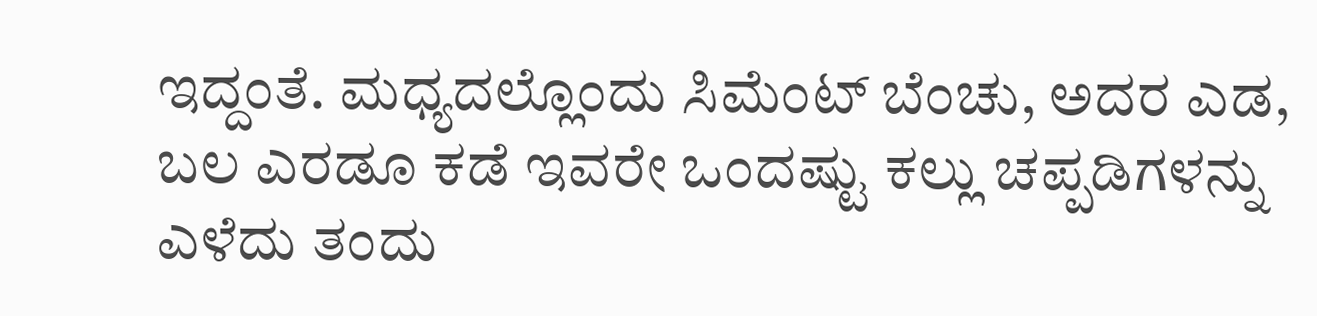ಇದ್ದಂತೆ. ಮಧ್ಯದಲ್ಲೊಂದು ಸಿಮೆಂಟ್ ಬೆಂಚು, ಅದರ ಎಡ, ಬಲ ಎರಡೂ ಕಡೆ ಇವರೇ ಒಂದಷ್ಟು ಕಲ್ಲು ಚಪ್ಪಡಿಗಳನ್ನು ಎಳೆದು ತಂದು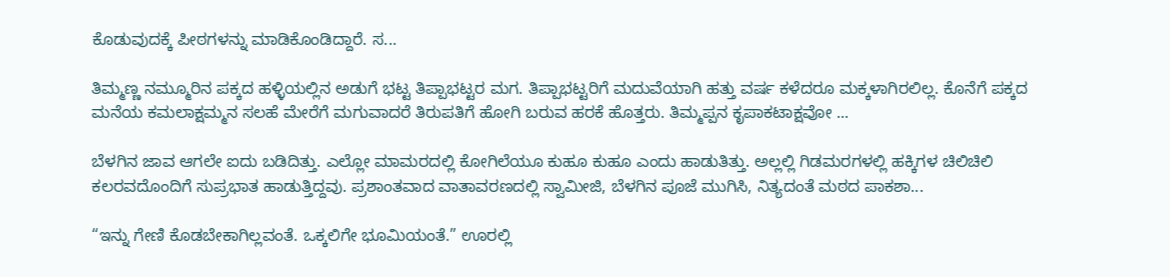ಕೊಡುವುದಕ್ಕೆ ಪೀಠಗಳನ್ನು ಮಾಡಿಕೊಂಡಿದ್ದಾರೆ. ಸ...

ತಿಮ್ಮಣ್ಣ ನಮ್ಮೂರಿನ ಪಕ್ಕದ ಹಳ್ಳಿಯಲ್ಲಿನ ಅಡುಗೆ ಭಟ್ಟ ತಿಪ್ಪಾಭಟ್ಟರ ಮಗ. ತಿಪ್ಪಾಭಟ್ಟರಿಗೆ ಮದುವೆಯಾಗಿ ಹತ್ತು ವರ್ಷ ಕಳೆದರೂ ಮಕ್ಕಳಾಗಿರಲಿಲ್ಲ. ಕೊನೆಗೆ ಪಕ್ಕದ ಮನೆಯ ಕಮಲಾಕ್ಷಮ್ಮನ ಸಲಹೆ ಮೇರೆಗೆ ಮಗುವಾದರೆ ತಿರುಪತಿಗೆ ಹೋಗಿ ಬರುವ ಹರಕೆ ಹೊತ್ತರು. ತಿಮ್ಮಪ್ಪನ ಕೃಪಾಕಟಾಕ್ಷವೋ ...

ಬೆಳಗಿನ ಜಾವ ಆಗಲೇ ಐದು ಬಡಿದಿತ್ತು. ಎಲ್ಲೋ ಮಾಮರದಲ್ಲಿ ಕೋಗಿಲೆಯೂ ಕುಹೂ ಕುಹೂ ಎಂದು ಹಾಡುತಿತ್ತು. ಅಲ್ಲಲ್ಲಿ ಗಿಡಮರಗಳಲ್ಲಿ ಹಕ್ಕಿಗಳ ಚಿಲಿಚಿಲಿ ಕಲರವದೊಂದಿಗೆ ಸುಪ್ರಭಾತ ಹಾಡುತ್ತಿದ್ದವು. ಪ್ರಶಾಂತವಾದ ವಾತಾವರಣದಲ್ಲಿ ಸ್ವಾಮೀಜಿ, ಬೆಳಗಿನ ಪೂಜೆ ಮುಗಿಸಿ, ನಿತ್ಯದಂತೆ ಮಠದ ಪಾಕಶಾ...

“ಇನ್ನು ಗೇಣಿ ಕೊಡಬೇಕಾಗಿಲ್ಲವಂತೆ. ಒಕ್ಕಲಿಗೇ ಭೂಮಿಯಂತೆ.” ಊರಲ್ಲಿ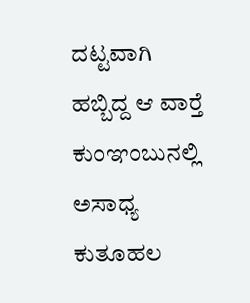ದಟ್ಟವಾಗಿ ಹಬ್ಬಿದ್ದ ಆ ವಾರ್‍ತೆ ಕುಂಞಂಬುನಲ್ಲಿ ಅಸಾಧ್ಯ ಕುತೂಹಲ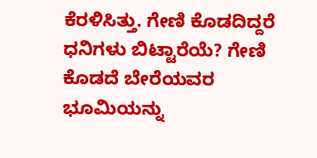ಕೆರಳಿಸಿತ್ತು. ಗೇಣಿ ಕೊಡದಿದ್ದರೆ ಧನಿಗಳು ಬಿಟ್ಟಾರೆಯೆ? ಗೇಣಿ ಕೊಡದೆ ಬೇರೆಯವರ ಭೂಮಿಯನ್ನು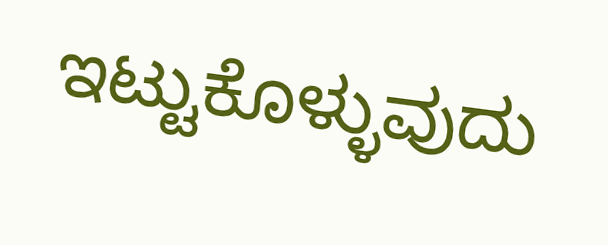ಇಟ್ಟುಕೊಳ್ಳುವುದು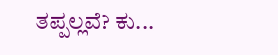ತಪ್ಪಲ್ಲವೆ? ಕು...